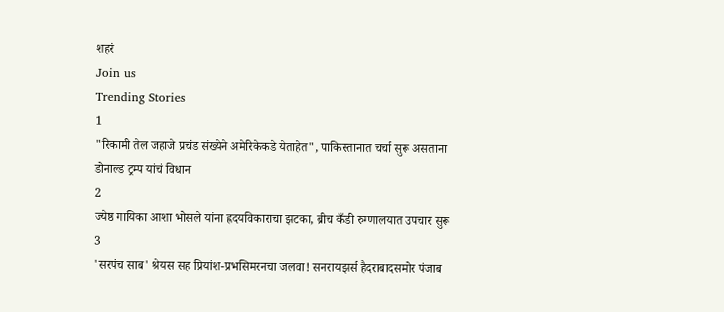शहरं
Join us
Trending Stories
1
"रिकामी तेल जहाजे प्रचंड संख्येने अमेरिकेकडे येताहेत", पाकिस्तानात चर्चा सुरू असताना डोनाल्ड ट्रम्प यांचं विधान
2
ज्येष्ठ गायिका आशा भोसले यांना ह्रदयविकाराचा झटका, ब्रीच कँडी रुग्णालयात उपचार सुरू
3
'सरपंच साब' श्रेयस सह प्रियांश-प्रभसिमरनचा जलवा! सनरायझर्स हैदराबादसमोर पंजाब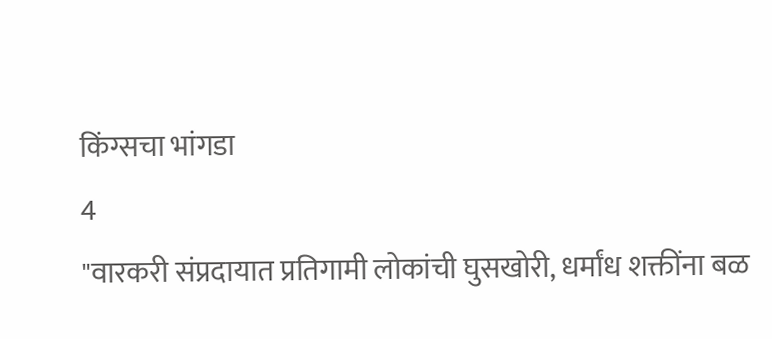किंग्सचा भांगडा
4
"वारकरी संप्रदायात प्रतिगामी लोकांची घुसखोरी, धर्मांध शक्तींना बळ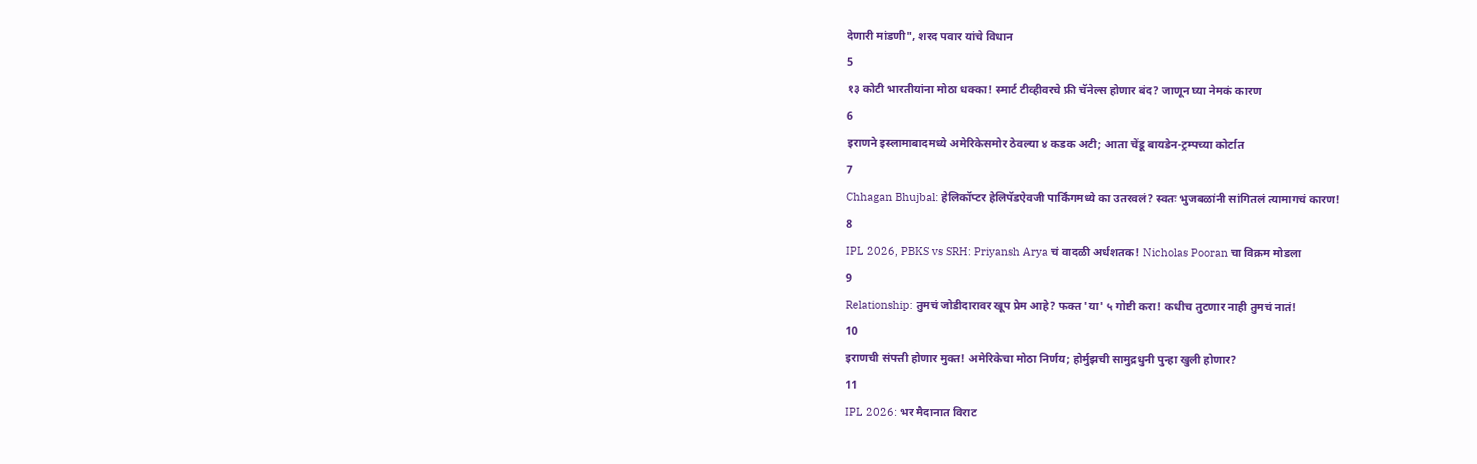देणारी मांडणी", शरद पवार यांचे विधान
5
१३ कोटी भारतीयांना मोठा धक्का! स्मार्ट टीव्हीवरचे फ्री चॅनेल्स होणार बंद? जाणून घ्या नेमकं कारण
6
इराणने इस्लामाबादमध्ये अमेरिकेसमोर ठेवल्या ४ कडक अटी; आता चेंडू बायडेन-ट्रम्पच्या कोर्टात
7
Chhagan Bhujbal: हेलिकॉप्टर हेलिपॅडऐवजी पार्किंगमध्ये का उतरवलं? स्वतः भुजबळांनी सांगितलं त्यामागचं कारण!
8
IPL 2026, PBKS vs SRH: Priyansh Arya चं वादळी अर्धशतक! Nicholas Pooran चा विक्रम मोडला
9
Relationship: तुमचं जोडीदारावर खूप प्रेम आहे? फक्त 'या' ५ गोष्टी करा! कधीच तुटणार नाही तुमचं नातं!
10
इराणची संपत्ती होणार मुक्त! अमेरिकेचा मोठा निर्णय; होर्मुझची सामुद्रधुनी पुन्हा खुली होणार?
11
IPL 2026: भर मैदानात विराट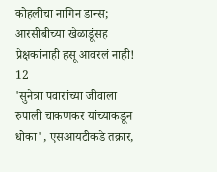कोहलीचा नागिन डान्स; आरसीबीच्या खेळाडूंसह प्रेक्षकांनाही हसू आवरलं नाही!
12
'सुनेत्रा पवारांच्या जीवाला रुपाली चाकणकर यांच्याकडून धोका', एसआयटीकडे तक्रार,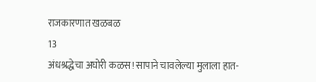राजकारणात खळबळ
13
अंधश्रद्धेचा अघोरी कळस! सापाने चावलेल्या मुलाला हात-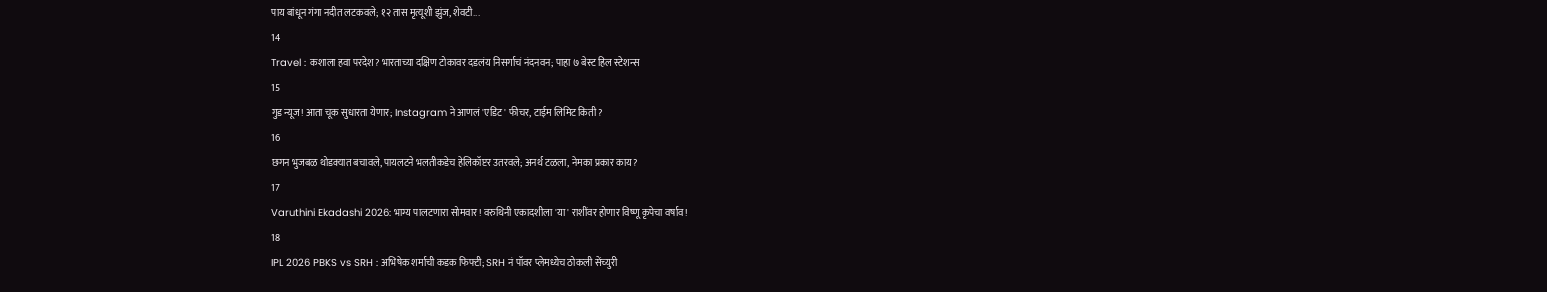पाय बांधून गंगा नदीत लटकवले; १२ तास मृत्यूशी झुंज, शेवटी...
14
Travel : कशाला हवा परदेश? भारताच्या दक्षिण टोकावर दडलंय निसर्गाचं नंदनवन; पाहा ७ बेस्ट हिल स्टेशन्स
15
गुड न्यूज! आता चूक सुधारता येणार; Instagram ने आणलं 'एडिट' फीचर, टाईम लिमिट किती?
16
छगन भुजबळ थोडक्यात बचावले, पायलटने भलतीकडेच हेलिकॉप्टर उतरवले; अनर्थ टळला, नेमका प्रकार काय?
17
Varuthini Ekadashi 2026: भाग्य पालटणारा सोमवार! वरुथिनी एकादशीला 'या' राशींवर होणार विष्णू कृपेचा वर्षाव!
18
IPL 2026 PBKS vs SRH : अभिषेक शर्माची कडक फिफ्टी; SRH नं पॉवर प्लेमध्येच ठोकली सेंच्युरी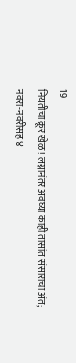19
नियतीचा क्रूर खेळ! लग्नानंतर अवघ्या काही तासांत संसाराचा अंत; नवरा-नवरीसह ४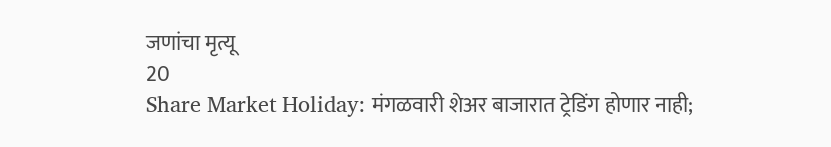जणांचा मृत्यू
20
Share Market Holiday: मंगळवारी शेअर बाजारात ट्रेडिंग होणार नाही;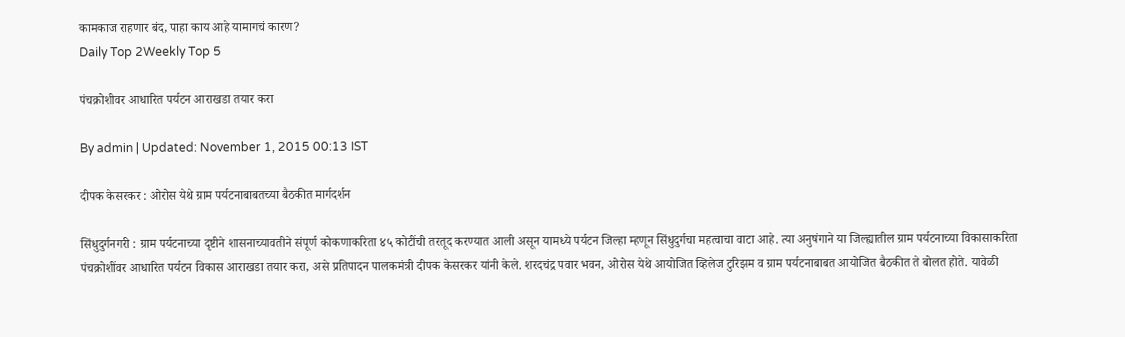कामकाज राहणार बंद, पाहा काय आहे यामागचं कारण?
Daily Top 2Weekly Top 5

पंचक्रोशीवर आधारित पर्यटन आराखडा तयार करा

By admin | Updated: November 1, 2015 00:13 IST

दीपक केसरकर : ओरोस येथे ग्राम पर्यटनाबाबतच्या बैठकीत मार्गदर्शन

सिंधुदुर्गनगरी : ग्राम पर्यटनाच्या दृष्टीने शासनाच्यावतीने संपूर्ण कोकणाकरिता ४५ कोटींची तरतूद करण्यात आली असून यामध्ये पर्यटन जिल्हा म्हणून सिंधुदुर्गचा महत्वाचा वाटा आहे. त्या अनुषंगाने या जिल्ह्यातील ग्राम पर्यटनाच्या विकासाकरिता पंचक्रोशींवर आधारित पर्यटन विकास आराखडा तयार करा, असे प्रतिपादन पालकमंत्री दीपक केसरकर यांनी केले. शरदचंद्र पवार भवन, ओरोस येथे आयोजित व्हिलेज टुरिझम व ग्राम पर्यटनाबाबत आयोजित बैठकीत ते बोलत होते. यावेळी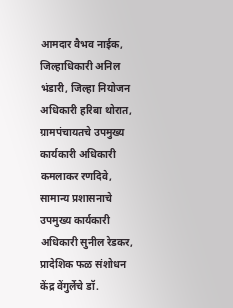आमदार वैभव नाईक, जिल्हाधिकारी अनिल भंडारी, जिल्हा नियोजन अधिकारी हरिबा थोरात, ग्रामपंचायतचे उपमुख्य कार्यकारी अधिकारी कमलाकर रणदिवे, सामान्य प्रशासनाचे उपमुख्य कार्यकारी अधिकारी सुनील रेडकर, प्रादेशिक फळ संशोधन केंद्र वेंगुर्लेचे डॉ.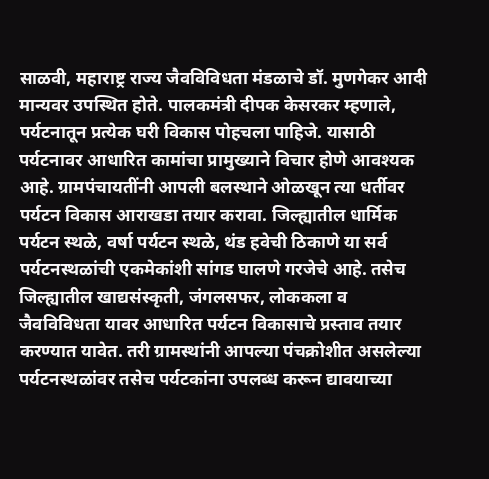साळवी, महाराष्ट्र राज्य जैवविविधता मंडळाचे डॉ. मुणगेकर आदी मान्यवर उपस्थित होते. पालकमंत्री दीपक केसरकर म्हणाले, पर्यटनातून प्रत्येक घरी विकास पोहचला पाहिजे. यासाठी पर्यटनावर आधारित कामांचा प्रामुख्याने विचार होणे आवश्यक आहे. ग्रामपंचायतींनी आपली बलस्थाने ओळखून त्या धर्तीवर पर्यटन विकास आराखडा तयार करावा. जिल्ह्यातील धार्मिक पर्यटन स्थळे, वर्षा पर्यटन स्थळे, थंड हवेची ठिकाणे या सर्व पर्यटनस्थळांची एकमेकांशी सांगड घालणे गरजेचे आहे. तसेच जिल्ह्यातील खाद्यसंस्कृती, जंगलसफर, लोककला व जैवविविधता यावर आधारित पर्यटन विकासाचे प्रस्ताव तयार करण्यात यावेत. तरी ग्रामस्थांनी आपल्या पंचक्रोशीत असलेल्या पर्यटनस्थळांवर तसेच पर्यटकांना उपलब्ध करून द्यावयाच्या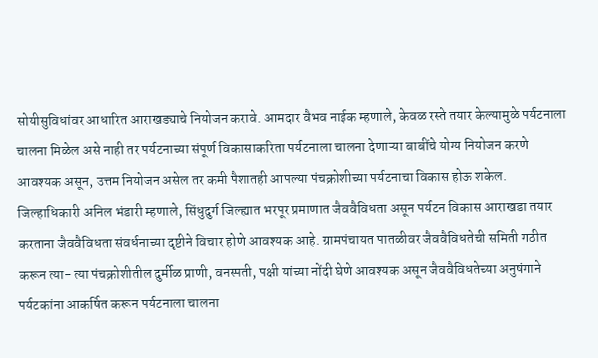सोयीसुविधांवर आधारित आराखड्याचे नियोजन करावे. आमदार वैभव नाईक म्हणाले, केवळ रस्ते तयार केल्यामुळे पर्यटनाला चालना मिळेल असे नाही तर पर्यटनाच्या संपूर्ण विकासाकरिता पर्यटनाला चालना देणाऱ्या बाबींचे योग्य नियोजन करणे आवश्यक असून, उत्तम नियोजन असेल तर कमी पैशातही आपल्या पंचक्रोशीच्या पर्यटनाचा विकास होऊ शकेल. जिल्हाधिकारी अनिल भंडारी म्हणाले, सिंधुदुर्ग जिल्ह्यात भरपूर प्रमाणात जैववैविधता असून पर्यटन विकास आराखडा तयार करताना जैववैविधता संवर्धनाच्या दृष्टीने विचार होणे आवश्यक आहे. ग्रामपंचायत पातळीवर जैववैविधतेची समिती गठीत करून त्या- त्या पंचक्रोशीतील दुर्मीळ प्राणी, वनस्पती, पक्षी यांच्या नोंदी घेणे आवश्यक असून जैववैविधतेच्या अनुषंगाने पर्यटकांना आकर्षित करून पर्यटनाला चालना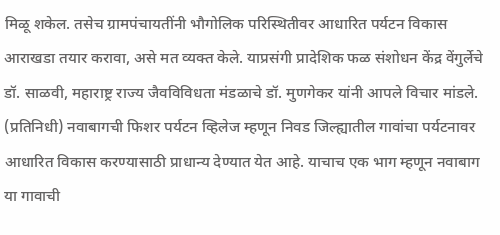मिळू शकेल. तसेच ग्रामपंचायतींनी भौगोलिक परिस्थितीवर आधारित पर्यटन विकास आराखडा तयार करावा, असे मत व्यक्त केले. याप्रसंगी प्रादेशिक फळ संशोधन केंद्र वेंगुर्लेचे डॉ. साळवी, महाराष्ट्र राज्य जैवविविधता मंडळाचे डॉ. मुणगेकर यांनी आपले विचार मांडले. (प्रतिनिधी) नवाबागची फिशर पर्यटन व्हिलेज म्हणून निवड जिल्ह्यातील गावांचा पर्यटनावर आधारित विकास करण्यासाठी प्राधान्य देण्यात येत आहे. याचाच एक भाग म्हणून नवाबाग या गावाची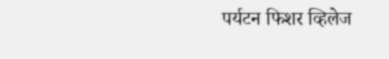पर्यटन फिशर व्हिलेज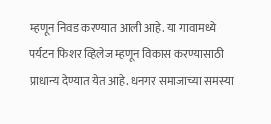म्हणून निवड करण्यात आली आहे. या गावामध्ये पर्यटन फिशर व्हिलेज म्हणून विकास करण्यासाठी प्राधान्य देण्यात येत आहे. धनगर समाजाच्या समस्या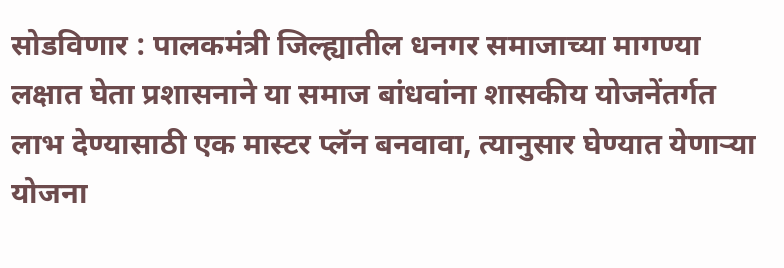सोडविणार : पालकमंत्री जिल्ह्यातील धनगर समाजाच्या मागण्या लक्षात घेता प्रशासनाने या समाज बांधवांना शासकीय योजनेंतर्गत लाभ देण्यासाठी एक मास्टर प्लॅन बनवावा, त्यानुसार घेण्यात येणाऱ्या योजना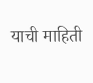याची माहिती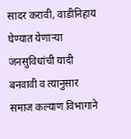सादर करावी, वाडीनिहाय घेण्यात येणाऱ्या जनसुविधांची यादी बनवावी व त्यानुसार समाज कल्याण विभागाने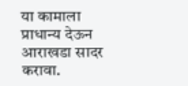या कामाला प्राधान्य देऊन आराखडा सादर करावा.